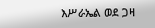እሥራኤል ወደ ጋዛ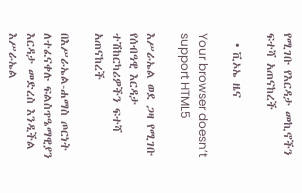የሚገቡ የእርዳታ መኪኖችን ፍተሻ አጠናከረች

  • ቪኦኤ ዜና

Your browser doesn’t support HTML5

እሥራኤል ወደ ጋዛ የሚገቡ የሰብዓዊ እርዳታ ተሽከርካሪዎችን ፍተሻ አጠናከረች

በእሥራኤል-ሐማስ ጦርነት ለተፈናቀሉ ፍልስጥዔማዊያን እርዳታ መድረስ እንዲችል እሥራኤል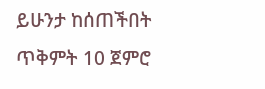ይሁንታ ከሰጠችበት ጥቅምት 10 ጀምሮ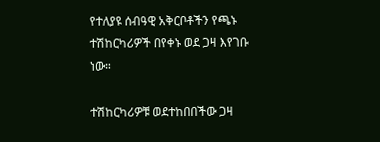የተለያዩ ሰብዓዊ አቅርቦቶችን የጫኑ ተሽከርካሪዎች በየቀኑ ወደ ጋዛ እየገቡ ነው።

ተሽከርካሪዎቹ ወደተከበበችው ጋዛ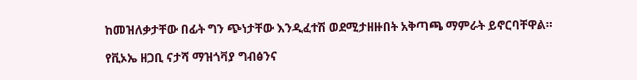ከመዝለቃታቸው በፊት ግን ጭነታቸው እንዲፈተሽ ወደሚታዘዙበት አቅጣጫ ማምራት ይኖርባቸዋል።

የቪኦኤ ዘጋቢ ናታሻ ማዝጎቫያ ግብፅንና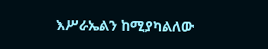እሥራኤልን ከሚያካልለው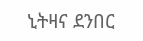ኒትዛና ደንበር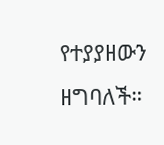የተያያዘውን ዘግባለች።